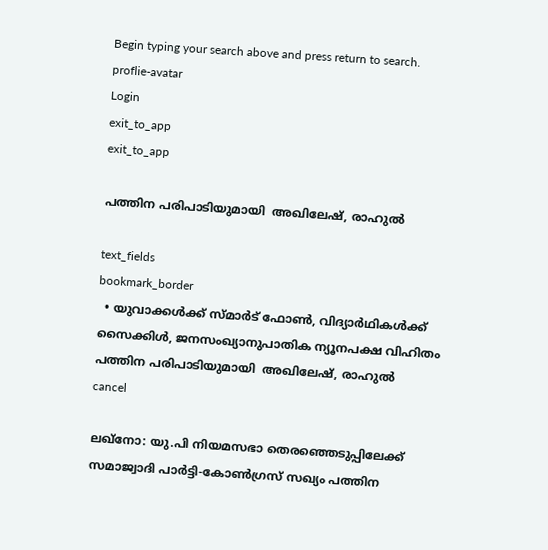Begin typing your search above and press return to search.
proflie-avatar
Login
exit_to_app
exit_to_app

പത്തിന പരിപാടിയുമായി  അഖിലേഷ്, രാഹുല്‍

text_fields
bookmark_border
  • യുവാക്കള്‍ക്ക് സ്മാര്‍ട് ഫോണ്‍, വിദ്യാര്‍ഥികള്‍ക്ക് സൈക്കിള്‍, ജനസംഖ്യാനുപാതിക ന്യൂനപക്ഷ വിഹിതം
പത്തിന പരിപാടിയുമായി  അഖിലേഷ്, രാഹുല്‍
cancel

ലഖ്നോ: യു.പി നിയമസഭാ തെരഞ്ഞെടുപ്പിലേക്ക് സമാജ്വാദി പാര്‍ട്ടി-കോണ്‍ഗ്രസ് സഖ്യം പത്തിന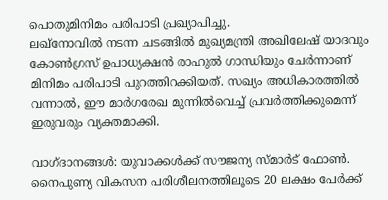പൊതുമിനിമം പരിപാടി പ്രഖ്യാപിച്ചു.
ലഖ്നോവില്‍ നടന്ന ചടങ്ങില്‍ മുഖ്യമന്ത്രി അഖിലേഷ് യാദവും കോണ്‍ഗ്രസ് ഉപാധ്യക്ഷന്‍ രാഹുല്‍ ഗാന്ധിയും ചേര്‍ന്നാണ് മിനിമം പരിപാടി പുറത്തിറക്കിയത്. സഖ്യം അധികാരത്തില്‍ വന്നാല്‍, ഈ മാര്‍ഗരേഖ മുന്നില്‍വെച്ച് പ്രവര്‍ത്തിക്കുമെന്ന് ഇരുവരും വ്യക്തമാക്കി.

വാഗ്ദാനങ്ങള്‍: യുവാക്കള്‍ക്ക് സൗജന്യ സ്മാര്‍ട് ഫോണ്‍. നൈപുണ്യ വികസന പരിശീലനത്തിലൂടെ 20 ലക്ഷം പേര്‍ക്ക്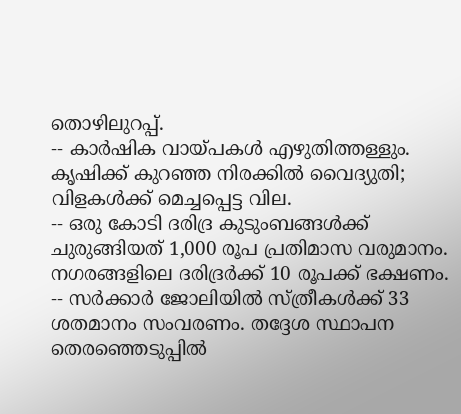തൊഴിലുറപ്പ്.
-- കാര്‍ഷിക വായ്പകള്‍ എഴുതിത്തള്ളും. കൃഷിക്ക് കുറഞ്ഞ നിരക്കില്‍ വൈദ്യുതി; വിളകള്‍ക്ക് മെച്ചപ്പെട്ട വില.
-- ഒരു കോടി ദരിദ്ര കുടുംബങ്ങള്‍ക്ക് ചുരുങ്ങിയത് 1,000 രൂപ പ്രതിമാസ വരുമാനം. നഗരങ്ങളിലെ ദരിദ്രര്‍ക്ക് 10 രൂപക്ക് ഭക്ഷണം.
-- സര്‍ക്കാര്‍ ജോലിയില്‍ സ്ത്രീകള്‍ക്ക് 33 ശതമാനം സംവരണം. തദ്ദേശ സ്ഥാപന തെരഞ്ഞെടുപ്പില്‍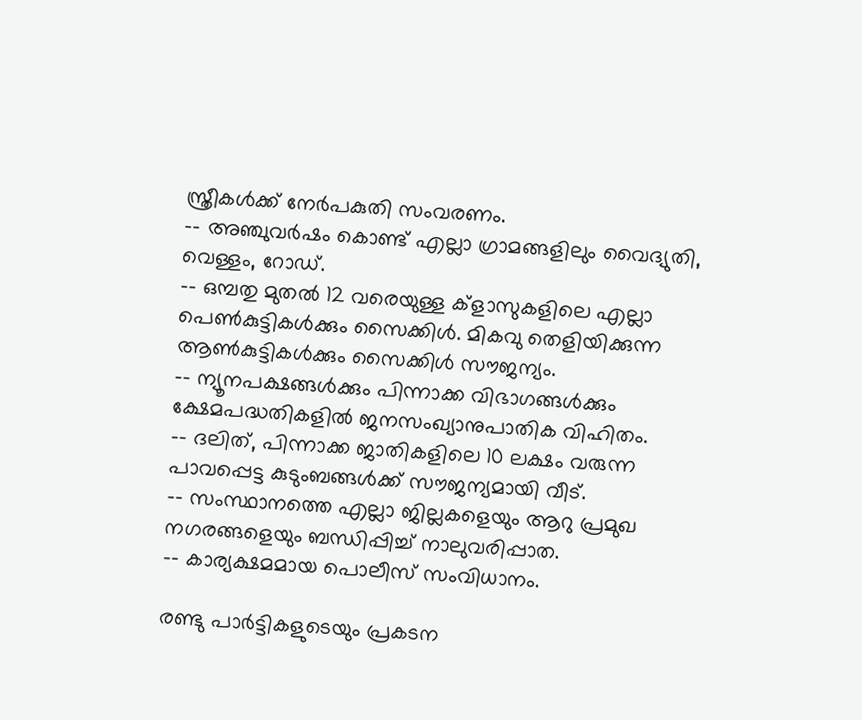സ്ത്രീകള്‍ക്ക് നേര്‍പകുതി സംവരണം.
-- അഞ്ചുവര്‍ഷം കൊണ്ട് എല്ലാ ഗ്രാമങ്ങളിലും വൈദ്യുതി, വെള്ളം, റോഡ്.
-- ഒമ്പതു മുതല്‍ 12 വരെയുള്ള ക്ളാസുകളിലെ എല്ലാ പെണ്‍കുട്ടികള്‍ക്കും സൈക്കിള്‍. മികവു തെളിയിക്കുന്ന ആണ്‍കുട്ടികള്‍ക്കും സൈക്കിള്‍ സൗജന്യം.
-- ന്യൂനപക്ഷങ്ങള്‍ക്കും പിന്നാക്ക വിഭാഗങ്ങള്‍ക്കും ക്ഷേമപദ്ധതികളില്‍ ജനസംഖ്യാനുപാതിക വിഹിതം.
-- ദലിത്, പിന്നാക്ക ജാതികളിലെ 10 ലക്ഷം വരുന്ന പാവപ്പെട്ട കുടുംബങ്ങള്‍ക്ക് സൗജന്യമായി വീട്.
-- സംസ്ഥാനത്തെ എല്ലാ ജില്ലകളെയും ആറു പ്രമുഖ നഗരങ്ങളെയും ബന്ധിപ്പിച്ച് നാലുവരിപ്പാത.
-- കാര്യക്ഷമമായ പൊലീസ് സംവിധാനം.

രണ്ടു പാര്‍ട്ടികളുടെയും പ്രകടന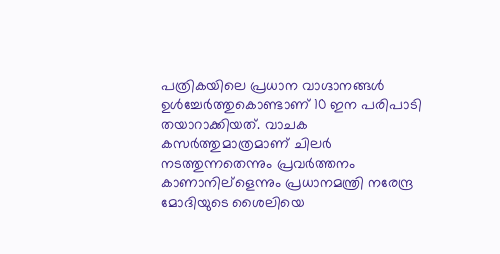പത്രികയിലെ പ്രധാന വാഗ്ദാനങ്ങള്‍ ഉള്‍ച്ചേര്‍ത്തുകൊണ്ടാണ് 10 ഇന പരിപാടി തയാറാക്കിയത്. വാചക കസര്‍ത്തുമാത്രമാണ് ചിലര്‍ നടത്തുന്നതെന്നും പ്രവര്‍ത്തനം കാണാനില്ളെന്നും പ്രധാനമന്ത്രി നരേന്ദ്ര മോദിയുടെ ശൈലിയെ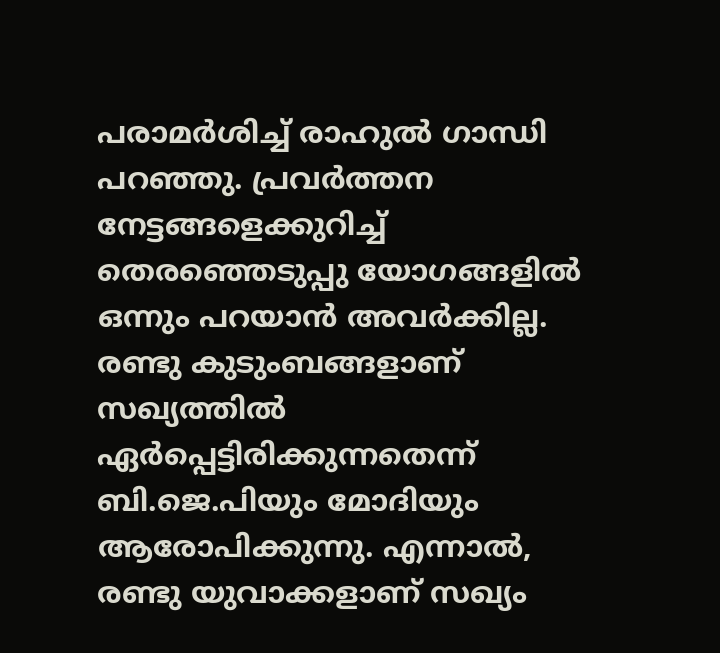പരാമര്‍ശിച്ച് രാഹുല്‍ ഗാന്ധി പറഞ്ഞു. പ്രവര്‍ത്തന നേട്ടങ്ങളെക്കുറിച്ച് തെരഞ്ഞെടുപ്പു യോഗങ്ങളില്‍ ഒന്നും പറയാന്‍ അവര്‍ക്കില്ല. രണ്ടു കുടുംബങ്ങളാണ് സഖ്യത്തില്‍ ഏര്‍പ്പെട്ടിരിക്കുന്നതെന്ന് ബി.ജെ.പിയും മോദിയും ആരോപിക്കുന്നു. എന്നാല്‍, രണ്ടു യുവാക്കളാണ് സഖ്യം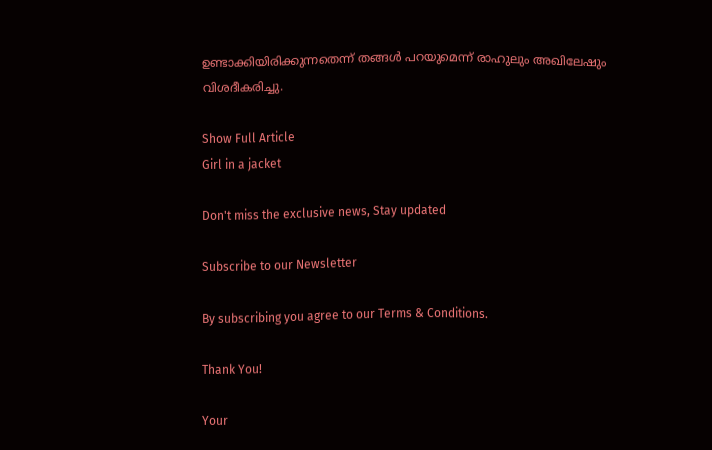ഉണ്ടാക്കിയിരിക്കുന്നതെന്ന് തങ്ങള്‍ പറയുമെന്ന് രാഹുലും അഖിലേഷും വിശദീകരിച്ചു.

Show Full Article
Girl in a jacket

Don't miss the exclusive news, Stay updated

Subscribe to our Newsletter

By subscribing you agree to our Terms & Conditions.

Thank You!

Your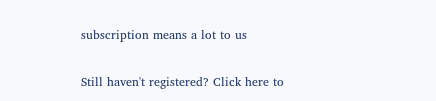subscription means a lot to us

Still haven't registered? Click here to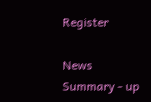Register

News Summary - up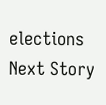elections
Next Story